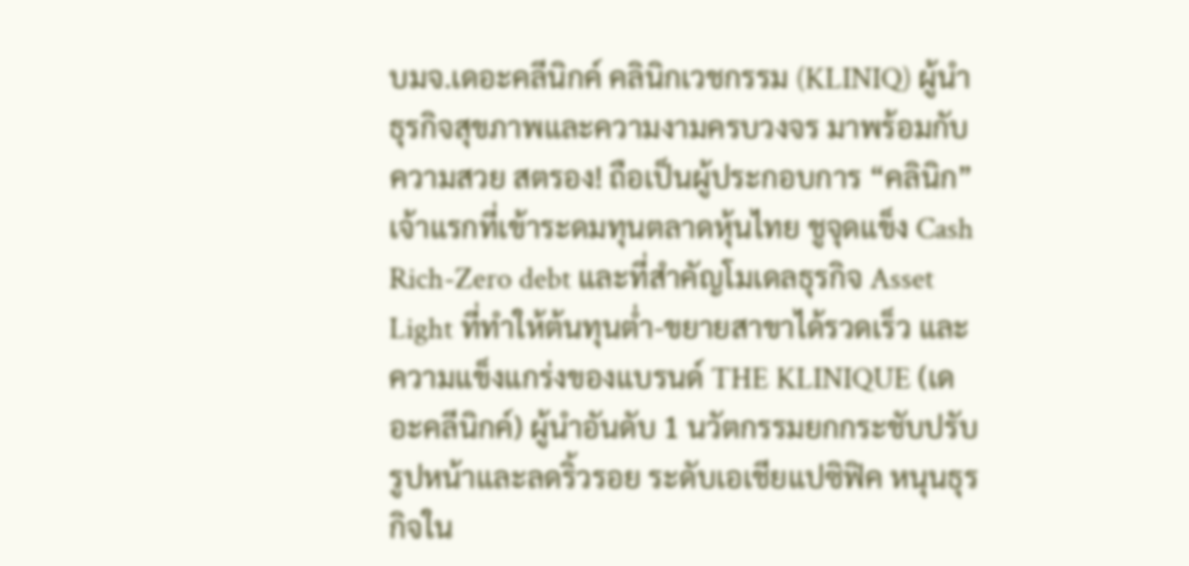บมจ.เดอะคลีนิกค์ คลินิกเวชกรรม (KLINIQ) ผู้นำธุรกิจสุขภาพและความงามครบวงจร มาพร้อมกับความสวย สตรอง! ถือเป็นผู้ประกอบการ “คลินิก” เจ้าแรกที่เข้าระดมทุนตลาดหุ้นไทย ชูจุดแข็ง Cash Rich-Zero debt และที่สำคัญโมเดลธุรกิจ Asset Light ที่ทำให้ต้นทุนต่ำ-ขยายสาขาได้รวดเร็ว และความแข็งแกร่งของแบรนด์ THE KLINIQUE (เดอะคลีนิกค์) ผู้นำอันดับ 1 นวัตกรรมยกกระชับปรับรูปหน้าและลดริ้วรอย ระดับเอเชียแปซิฟิค หนุนธุรกิจใน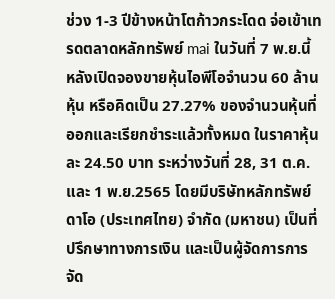ช่วง 1-3 ปีข้างหน้าโตก้าวกระโดด จ่อเข้าเทรดตลาดหลักทรัพย์ mai ในวันที่ 7 พ.ย.นี้
หลังเปิดจองขายหุ้นไอพีโอจำนวน 60 ล้านหุ้น หรือคิดเป็น 27.27% ของจำนวนหุ้นที่ออกและเรียกชำระแล้วทั้งหมด ในราคาหุ้นละ 24.50 บาท ระหว่างวันที่ 28, 31 ต.ค. และ 1 พ.ย.2565 โดยมีบริษัทหลักทรัพย์ ดาโอ (ประเทศไทย) จำกัด (มหาชน) เป็นที่ปรึกษาทางการเงิน และเป็นผู้จัดการการจัด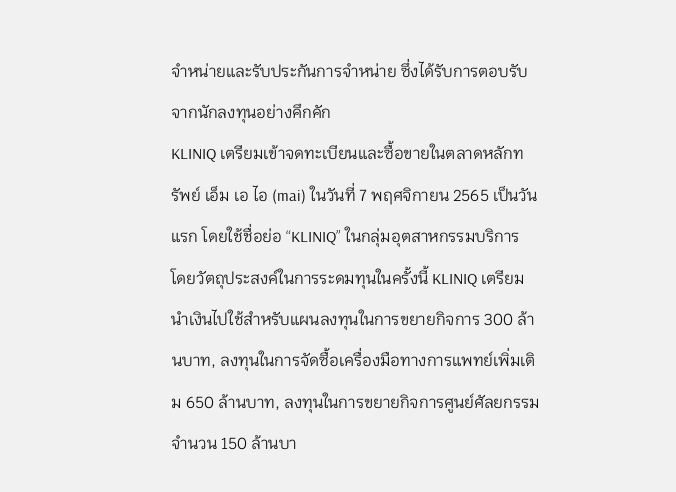จำหน่ายและรับประกันการจำหน่าย ซึ่งได้รับการตอบรับจากนักลงทุนอย่างคึกคัก
KLINIQ เตรียมเข้าจดทะเบียนและซื้อขายในตลาดหลักทรัพย์ เอ็ม เอ ไอ (mai) ในวันที่ 7 พฤศจิกายน 2565 เป็นวันแรก โดยใช้ชื่อย่อ “KLINIQ” ในกลุ่มอุตสาหกรรมบริการ
โดยวัตถุประสงค์ในการระดมทุนในครั้งนี้ KLINIQ เตรียมนำเงินไปใช้สำหรับแผนลงทุนในการขยายกิจการ 300 ล้านบาท, ลงทุนในการจัดซื้อเครื่องมือทางการแพทย์เพิ่มเติม 650 ล้านบาท, ลงทุนในการขยายกิจการศูนย์ศัลยกรรม จำนวน 150 ล้านบา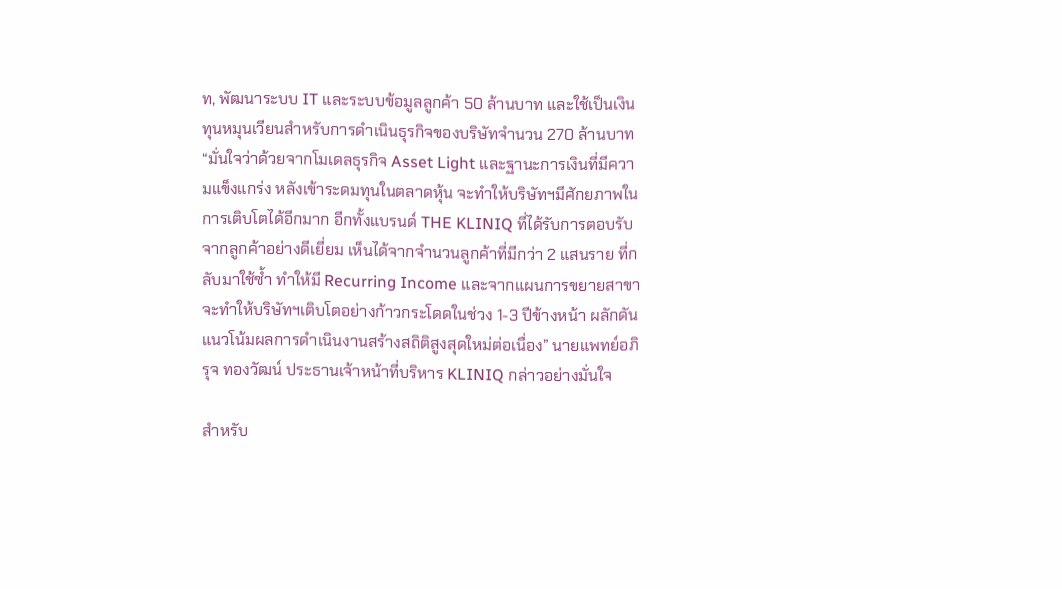ท, พัฒนาระบบ IT และระบบข้อมูลลูกค้า 50 ล้านบาท และใช้เป็นเงินทุนหมุนเวียนสำหรับการดำเนินธุรกิจของบริษัทจำนวน 270 ล้านบาท
“มั่นใจว่าด้วยจากโมเดลธุรกิจ Asset Light และฐานะการเงินที่มีความแข็งแกร่ง หลังเข้าระดมทุนในตลาดหุ้น จะทำให้บริษัทฯมีศักยภาพในการเติบโตได้อีกมาก อีกทั้งแบรนด์ THE KLINIQ ที่ได้รับการตอบรับจากลูกค้าอย่างดีเยี่ยม เห็นได้จากจำนวนลูกค้าที่มีกว่า 2 แสนราย ที่กลับมาใช้ซ้ำ ทำให้มี Recurring Income และจากแผนการขยายสาขา จะทำให้บริษัทฯเติบโตอย่างก้าวกระโดดในช่วง 1-3 ปีข้างหน้า ผลักดันแนวโน้มผลการดำเนินงานสร้างสถิติสูงสุดใหม่ต่อเนื่อง” นายแพทย์อภิรุจ ทองวัฒน์ ประธานเจ้าหน้าที่บริหาร KLINIQ กล่าวอย่างมั่นใจ

สำหรับ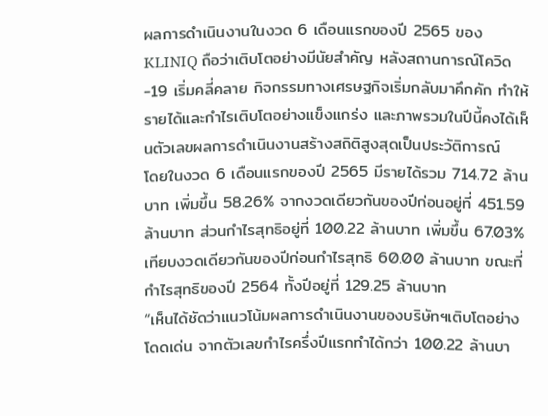ผลการดำเนินงานในงวด 6 เดือนแรกของปี 2565 ของ KLINIQ ถือว่าเติบโตอย่างมีนัยสำคัญ หลังสถานการณ์โควิด-19 เริ่มคลี่คลาย กิจกรรมทางเศรษฐกิจเริ่มกลับมาคึกคัก ทำให้รายได้และกำไรเติบโตอย่างแข็งแกร่ง และภาพรวมในปีนี้คงได้เห็นตัวเลขผลการดำเนินงานสร้างสถิติสูงสุดเป็นประวัติการณ์
โดยในงวด 6 เดือนแรกของปี 2565 มีรายได้รวม 714.72 ล้านบาท เพิ่มขึ้น 58.26% จากงวดเดียวกันของปีก่อนอยู่ที่ 451.59 ล้านบาท ส่วนกำไรสุทธิอยู่ที่ 100.22 ล้านบาท เพิ่มขึ้น 67.03% เทียบงวดเดียวกันของปีก่อนกำไรสุทธิ 60.00 ล้านบาท ขณะที่กำไรสุทธิของปี 2564 ทั้งปีอยู่ที่ 129.25 ล้านบาท
“เห็นได้ชัดว่าแนวโน้มผลการดำเนินงานของบริษัทฯเติบโตอย่างโดดเด่น จากตัวเลขกำไรครึ่งปีแรกทำได้กว่า 100.22 ล้านบา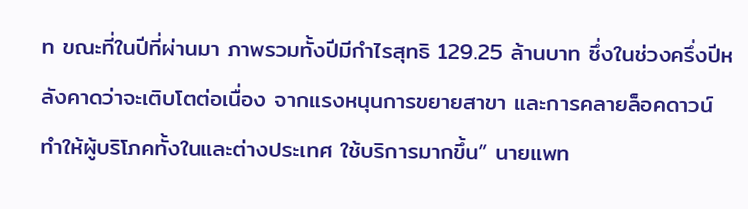ท ขณะที่ในปีที่ผ่านมา ภาพรวมทั้งปีมีกำไรสุทธิ 129.25 ล้านบาท ซึ่งในช่วงครึ่งปีหลังคาดว่าจะเติบโตต่อเนื่อง จากแรงหนุนการขยายสาขา และการคลายล็อคดาวน์ ทำให้ผู้บริโภคทั้งในและต่างประเทศ ใช้บริการมากขึ้น” นายแพท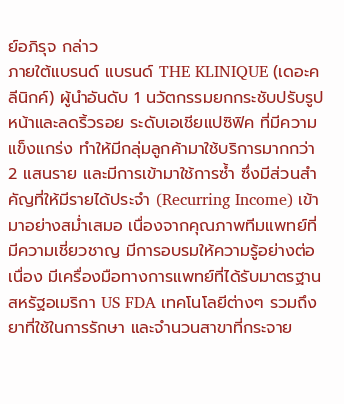ย์อภิรุจ กล่าว
ภายใต้แบรนด์ แบรนด์ THE KLINIQUE (เดอะคลีนิกค์) ผู้นำอันดับ 1 นวัตกรรมยกกระชับปรับรูปหน้าและลดริ้วรอย ระดับเอเชียแปซิฟิค ที่มีความแข็งแกร่ง ทำให้มีกลุ่มลูกค้ามาใช้บริการมากกว่า 2 แสนราย และมีการเข้ามาใช้การซ้ำ ซึ่งมีส่วนสำคัญที่ให้มีรายได้ประจำ (Recurring Income) เข้ามาอย่างสม่ำเสมอ เนื่องจากคุณภาพทีมแพทย์ที่มีความเชี่ยวชาญ มีการอบรมให้ความรู้อย่างต่อเนื่อง มีเครื่องมือทางการแพทย์ที่ได้รับมาตรฐานสหรัฐอเมริกา US FDA เทคโนโลยีต่างๆ รวมถึงยาที่ใช้ในการรักษา และจำนวนสาขาที่กระจาย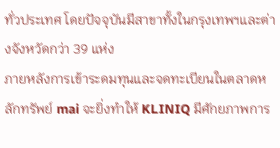ทั่วประเทศ โดยปัจจุบันมีสาขาทั้งในกรุงเทพฯและต่างจังหวัดกว่า 39 แห่ง
ภายหลังการเข้าระดมทุนและจดทะเบียนในตลาดหลักทรัพย์ mai จะยิ่งทำให้ KLINIQ มีศักยภาพการ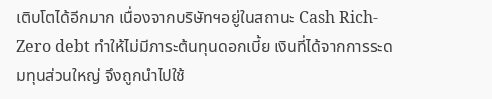เติบโตได้อีกมาก เนื่องจากบริษัทฯอยู่ในสถานะ Cash Rich-Zero debt ทำให้ไม่มีภาระต้นทุนดอกเบี้ย เงินที่ได้จากการระดมทุนส่วนใหญ่ จึงถูกนำไปใช้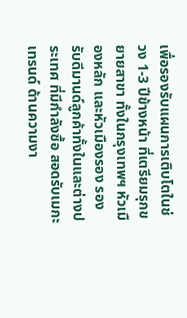เพื่อรองรับแผนการเติบโตในช่วง 1-3 ปีข้างหน้า ที่เตรียมรุกขยายสาขา ทั้งในกรุงเทพฯ หัวเมืองหลัก และหัวเมืองรอง รองรับดีมานด์ลูกค้าทั้งในและต่างประเทศ ที่มีกำลังซื้อ สอดรับเมกะเทรนด์ ด้านความงา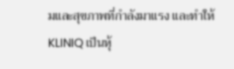มและสุขภาพที่กำลังมาแรง และทำให้ KLINIQ เป็นหุ้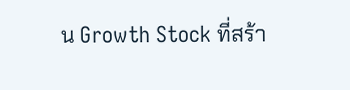น Growth Stock ที่สร้า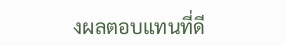งผลตอบแทนที่ดี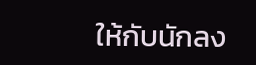ให้กับนักลง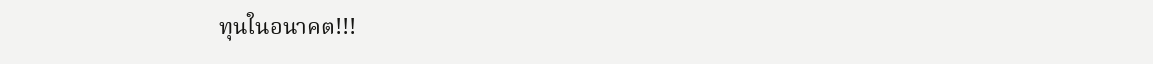ทุนในอนาคต!!!